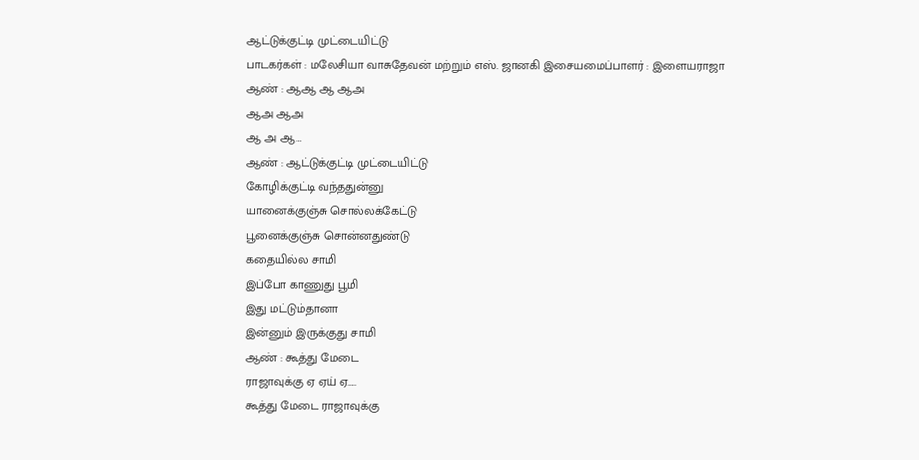ஆட்டுக்குட்டி முட்டையிட்டு
பாடகர்கள் : மலேசியா வாசுதேவன் மற்றும் எஸ். ஜானகி இசையமைப்பாளர் : இளையராஜா
ஆண் : ஆஆ ஆ ஆஅ
ஆஅ ஆஅ
ஆ அ ஆ…
ஆண் : ஆட்டுக்குட்டி முட்டையிட்டு
கோழிக்குட்டி வந்ததுன்னு
யானைக்குஞ்சு சொல்லக்கேட்டு
பூனைக்குஞ்சு சொன்னதுண்டு
கதையில்ல சாமி
இப்போ காணுது பூமி
இது மட்டும்தானா
இன்னும் இருக்குது சாமி
ஆண் : கூத்து மேடை
ராஜாவுக்கு ஏ ஏய் ஏ…..
கூத்து மேடை ராஜாவுக்கு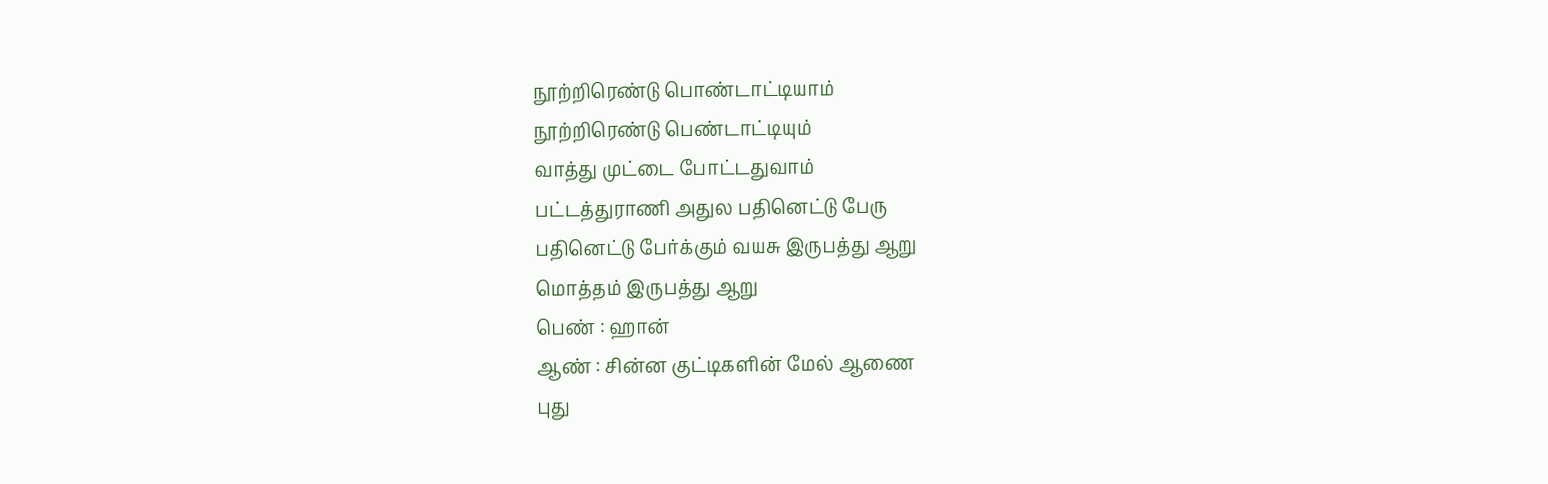நூற்றிரெண்டு பொண்டாட்டியாம்
நூற்றிரெண்டு பெண்டாட்டியும்
வாத்து முட்டை போட்டதுவாம்
பட்டத்துராணி அதுல பதினெட்டு பேரு
பதினெட்டு பேர்க்கும் வயசு இருபத்து ஆறு
மொத்தம் இருபத்து ஆறு
பெண் : ஹான்
ஆண் : சின்ன குட்டிகளின் மேல் ஆணை
புது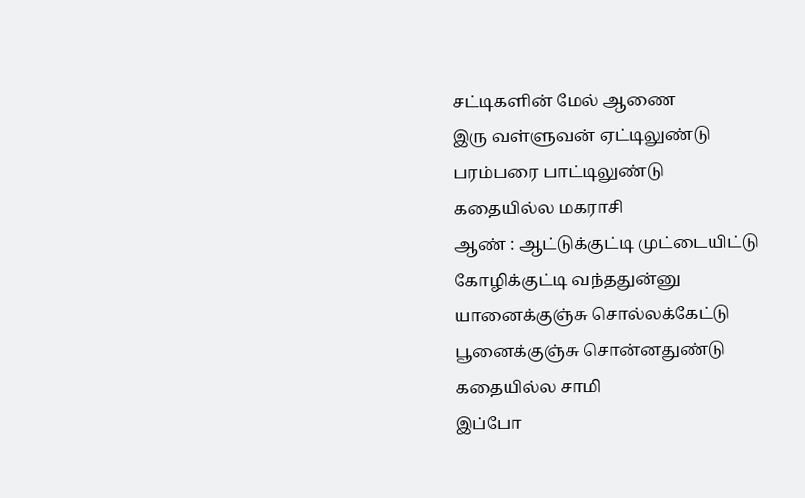சட்டிகளின் மேல் ஆணை
இரு வள்ளுவன் ஏட்டிலுண்டு
பரம்பரை பாட்டிலுண்டு
கதையில்ல மகராசி
ஆண் : ஆட்டுக்குட்டி முட்டையிட்டு
கோழிக்குட்டி வந்ததுன்னு
யானைக்குஞ்சு சொல்லக்கேட்டு
பூனைக்குஞ்சு சொன்னதுண்டு
கதையில்ல சாமி
இப்போ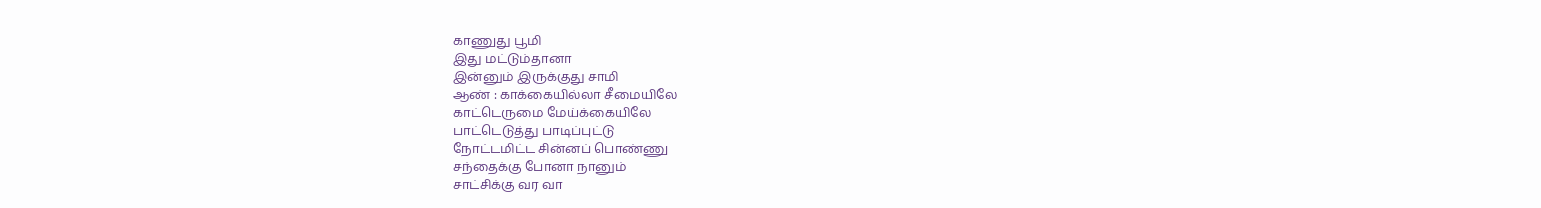காணுது பூமி
இது மட்டும்தானா
இன்னும் இருக்குது சாமி
ஆண் : காக்கையில்லா சீமையிலே
காட்டெருமை மேய்க்கையிலே
பாட்டெடுத்து பாடிப்புட்டு
நோட்டமிட்ட சின்னப் பொண்ணு
சந்தைக்கு போனா நானும்
சாட்சிக்கு வர வா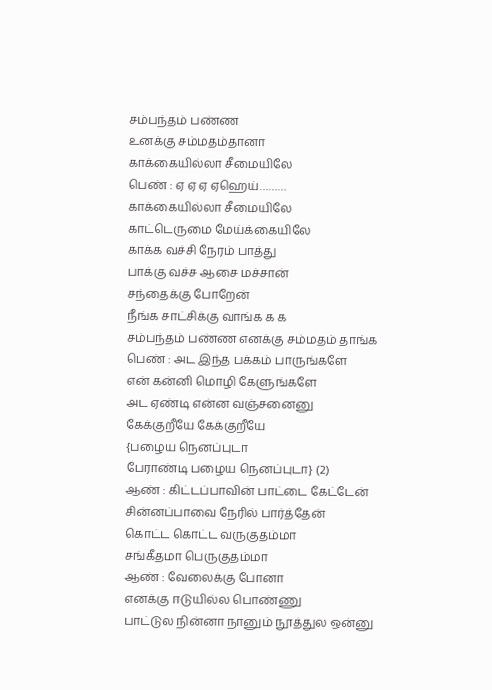சம்பந்தம் பண்ண
உனக்கு சம்மதம்தானா
காக்கையில்லா சீமையிலே
பெண் : ஏ ஏ ஏ ஏஹெய்………
காக்கையில்லா சீமையிலே
காட்டெருமை மேய்க்கையிலே
காக்க வச்சி நேரம் பாத்து
பாக்கு வச்ச ஆசை மச்சான்
சந்தைக்கு போறேன்
நீங்க சாட்சிக்கு வாங்க க க
சம்பந்தம் பண்ண எனக்கு சம்மதம் தாங்க
பெண் : அட இந்த பக்கம் பாருங்களே
என் கன்னி மொழி கேளுங்களே
அட ஏண்டி என்ன வஞ்சனைனு
கேக்குறீயே கேக்குறீயே
{பழைய நெனப்புடா
பேராண்டி பழைய நெனப்புடா} (2)
ஆண் : கிட்டப்பாவின் பாட்டை கேட்டேன்
சின்னப்பாவை நேரில் பார்த்தேன்
கொட்ட கொட்ட வருகுதம்மா
சங்கீதமா பெருகுதம்மா
ஆண் : வேலைக்கு போனா
எனக்கு ஈடுயில்ல பொண்ணு
பாட்டுல நின்னா நானும் நூத்துல ஒன்னு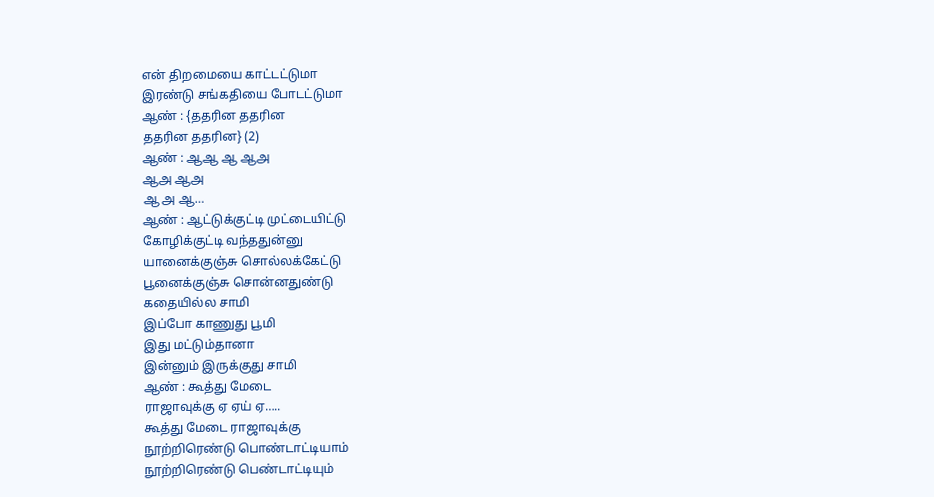என் திறமையை காட்டட்டுமா
இரண்டு சங்கதியை போடட்டுமா
ஆண் : {ததரின ததரின
ததரின ததரின} (2)
ஆண் : ஆஆ ஆ ஆஅ
ஆஅ ஆஅ
ஆ அ ஆ…
ஆண் : ஆட்டுக்குட்டி முட்டையிட்டு
கோழிக்குட்டி வந்ததுன்னு
யானைக்குஞ்சு சொல்லக்கேட்டு
பூனைக்குஞ்சு சொன்னதுண்டு
கதையில்ல சாமி
இப்போ காணுது பூமி
இது மட்டும்தானா
இன்னும் இருக்குது சாமி
ஆண் : கூத்து மேடை
ராஜாவுக்கு ஏ ஏய் ஏ…..
கூத்து மேடை ராஜாவுக்கு
நூற்றிரெண்டு பொண்டாட்டியாம்
நூற்றிரெண்டு பெண்டாட்டியும்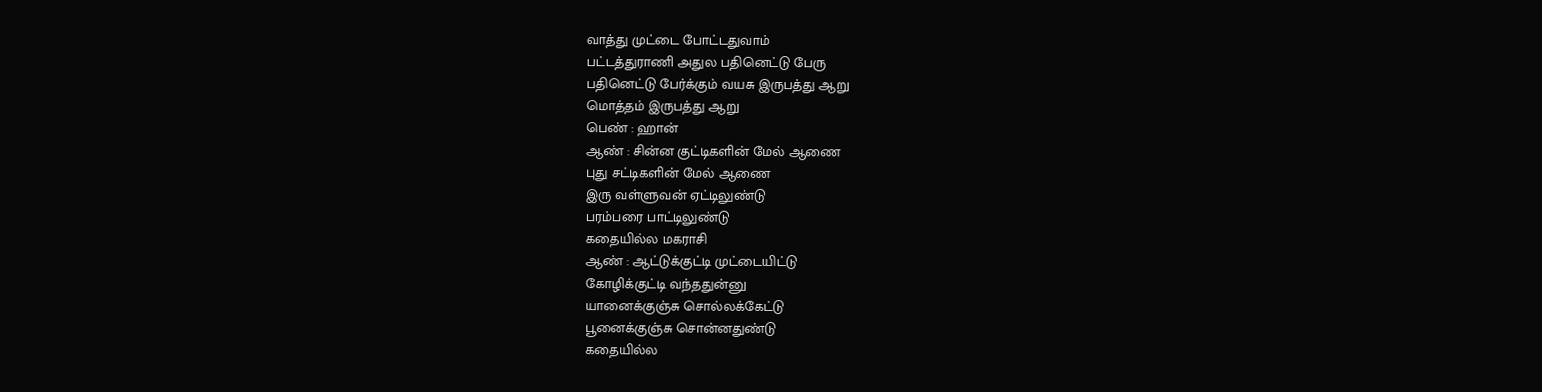வாத்து முட்டை போட்டதுவாம்
பட்டத்துராணி அதுல பதினெட்டு பேரு
பதினெட்டு பேர்க்கும் வயசு இருபத்து ஆறு
மொத்தம் இருபத்து ஆறு
பெண் : ஹான்
ஆண் : சின்ன குட்டிகளின் மேல் ஆணை
புது சட்டிகளின் மேல் ஆணை
இரு வள்ளுவன் ஏட்டிலுண்டு
பரம்பரை பாட்டிலுண்டு
கதையில்ல மகராசி
ஆண் : ஆட்டுக்குட்டி முட்டையிட்டு
கோழிக்குட்டி வந்ததுன்னு
யானைக்குஞ்சு சொல்லக்கேட்டு
பூனைக்குஞ்சு சொன்னதுண்டு
கதையில்ல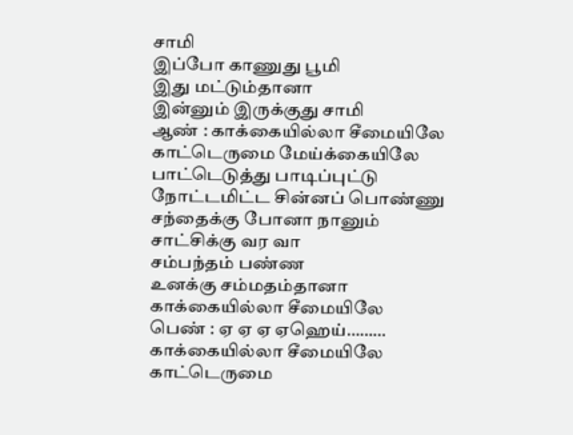சாமி
இப்போ காணுது பூமி
இது மட்டும்தானா
இன்னும் இருக்குது சாமி
ஆண் : காக்கையில்லா சீமையிலே
காட்டெருமை மேய்க்கையிலே
பாட்டெடுத்து பாடிப்புட்டு
நோட்டமிட்ட சின்னப் பொண்ணு
சந்தைக்கு போனா நானும்
சாட்சிக்கு வர வா
சம்பந்தம் பண்ண
உனக்கு சம்மதம்தானா
காக்கையில்லா சீமையிலே
பெண் : ஏ ஏ ஏ ஏஹெய்………
காக்கையில்லா சீமையிலே
காட்டெருமை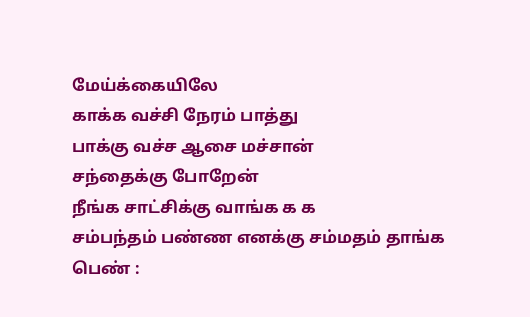மேய்க்கையிலே
காக்க வச்சி நேரம் பாத்து
பாக்கு வச்ச ஆசை மச்சான்
சந்தைக்கு போறேன்
நீங்க சாட்சிக்கு வாங்க க க
சம்பந்தம் பண்ண எனக்கு சம்மதம் தாங்க
பெண் :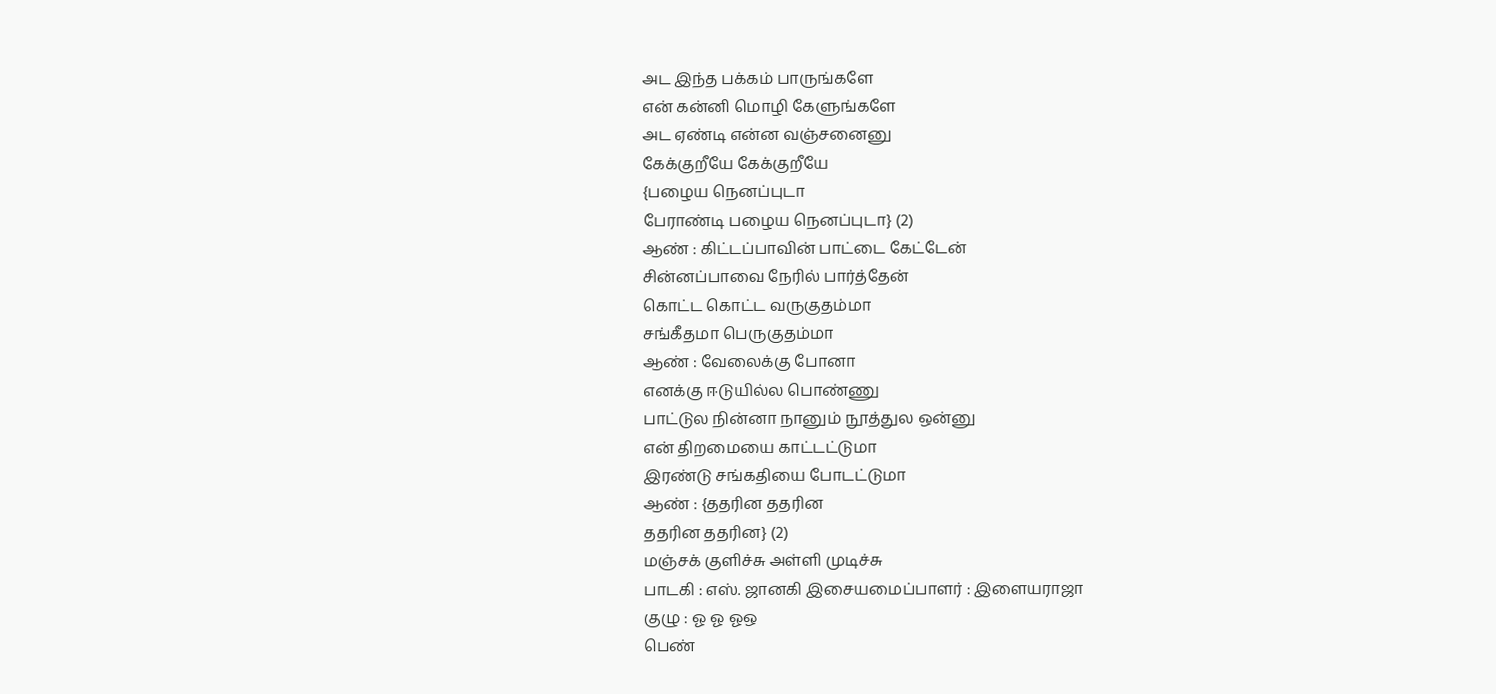அட இந்த பக்கம் பாருங்களே
என் கன்னி மொழி கேளுங்களே
அட ஏண்டி என்ன வஞ்சனைனு
கேக்குறீயே கேக்குறீயே
{பழைய நெனப்புடா
பேராண்டி பழைய நெனப்புடா} (2)
ஆண் : கிட்டப்பாவின் பாட்டை கேட்டேன்
சின்னப்பாவை நேரில் பார்த்தேன்
கொட்ட கொட்ட வருகுதம்மா
சங்கீதமா பெருகுதம்மா
ஆண் : வேலைக்கு போனா
எனக்கு ஈடுயில்ல பொண்ணு
பாட்டுல நின்னா நானும் நூத்துல ஒன்னு
என் திறமையை காட்டட்டுமா
இரண்டு சங்கதியை போடட்டுமா
ஆண் : {ததரின ததரின
ததரின ததரின} (2)
மஞ்சக் குளிச்சு அள்ளி முடிச்சு
பாடகி : எஸ். ஜானகி இசையமைப்பாளர் : இளையராஜா
குழு : ஓ ஓ ஓஒ
பெண்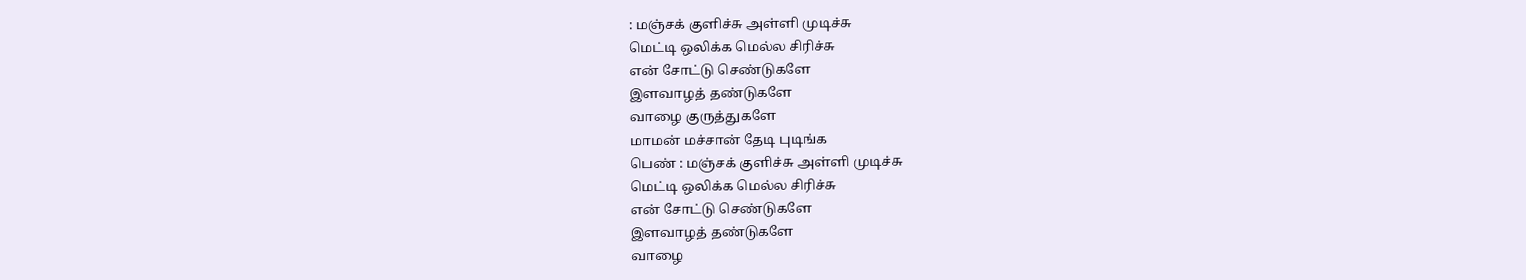: மஞ்சக் குளிச்சு அள்ளி முடிச்சு
மெட்டி ஒலிக்க மெல்ல சிரிச்சு
என் சோட்டு செண்டுகளே
இளவாழத் தண்டுகளே
வாழை குருத்துகளே
மாமன் மச்சான் தேடி புடிங்க
பெண் : மஞ்சக் குளிச்சு அள்ளி முடிச்சு
மெட்டி ஒலிக்க மெல்ல சிரிச்சு
என் சோட்டு செண்டுகளே
இளவாழத் தண்டுகளே
வாழை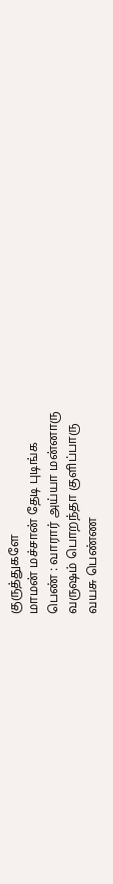குருத்துகளே
மாமன் மச்சான் தேடி புடிங்க
பெண் : வாரார் அய்யா மன்னாரு
வருஷம் பொறந்தா குளிப்பாரு
வயசு பெண்ண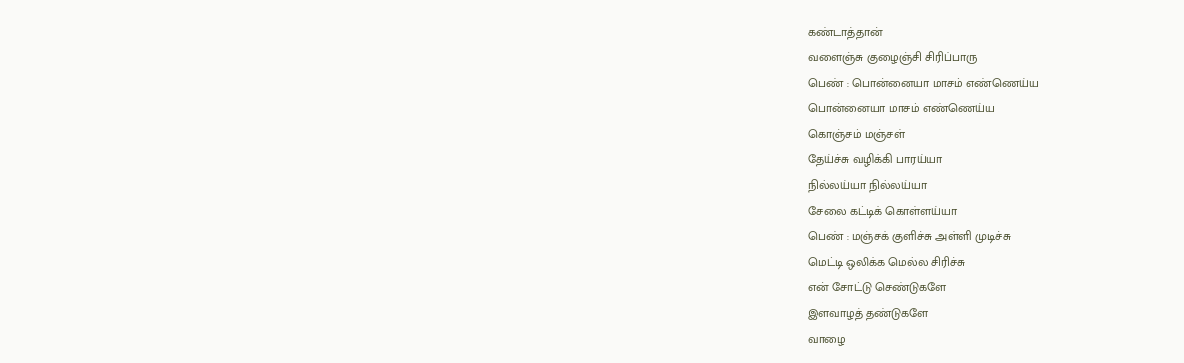கண்டாத்தான்
வளைஞ்சு குழைஞ்சி சிரிப்பாரு
பெண் : பொன்னையா மாசம் எண்ணெய்ய
பொன்னையா மாசம் எண்ணெய்ய
கொஞ்சம் மஞ்சள்
தேய்ச்சு வழிக்கி பாரய்யா
நில்லய்யா நில்லய்யா
சேலை கட்டிக் கொள்ளய்யா
பெண் : மஞ்சக் குளிச்சு அள்ளி முடிச்சு
மெட்டி ஒலிக்க மெல்ல சிரிச்சு
என் சோட்டு செண்டுகளே
இளவாழத் தண்டுகளே
வாழை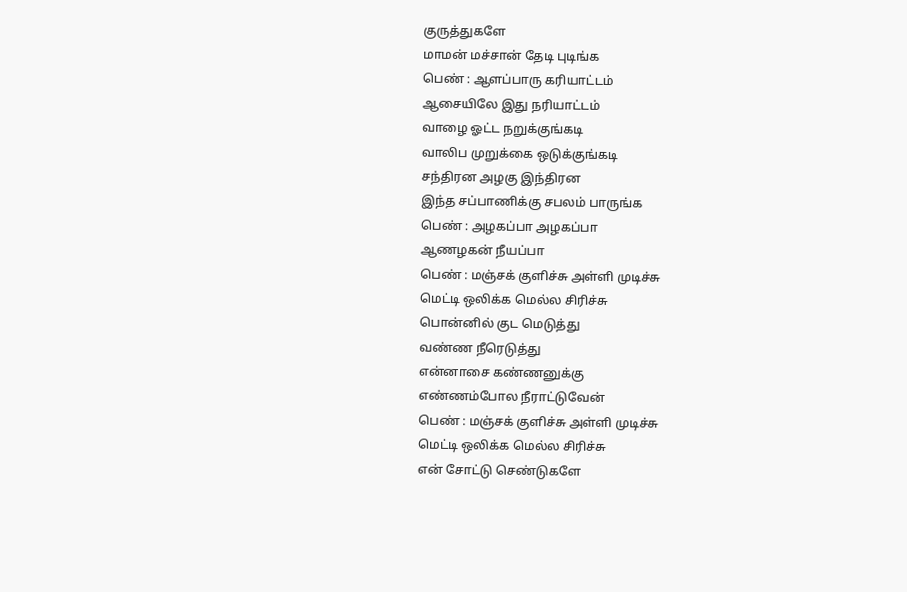குருத்துகளே
மாமன் மச்சான் தேடி புடிங்க
பெண் : ஆளப்பாரு கரியாட்டம்
ஆசையிலே இது நரியாட்டம்
வாழை ஓட்ட நறுக்குங்கடி
வாலிப முறுக்கை ஒடுக்குங்கடி
சந்திரன அழகு இந்திரன
இந்த சப்பாணிக்கு சபலம் பாருங்க
பெண் : அழகப்பா அழகப்பா
ஆணழகன் நீயப்பா
பெண் : மஞ்சக் குளிச்சு அள்ளி முடிச்சு
மெட்டி ஒலிக்க மெல்ல சிரிச்சு
பொன்னில் குட மெடுத்து
வண்ண நீரெடுத்து
என்னாசை கண்ணனுக்கு
எண்ணம்போல நீராட்டுவேன்
பெண் : மஞ்சக் குளிச்சு அள்ளி முடிச்சு
மெட்டி ஒலிக்க மெல்ல சிரிச்சு
என் சோட்டு செண்டுகளே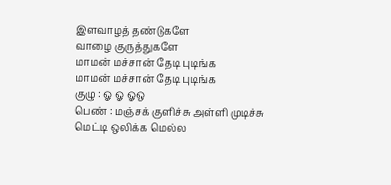இளவாழத் தண்டுகளே
வாழை குருத்துகளே
மாமன் மச்சான் தேடி புடிங்க
மாமன் மச்சான் தேடி புடிங்க
குழு : ஓ ஓ ஓஒ
பெண் : மஞ்சக் குளிச்சு அள்ளி முடிச்சு
மெட்டி ஒலிக்க மெல்ல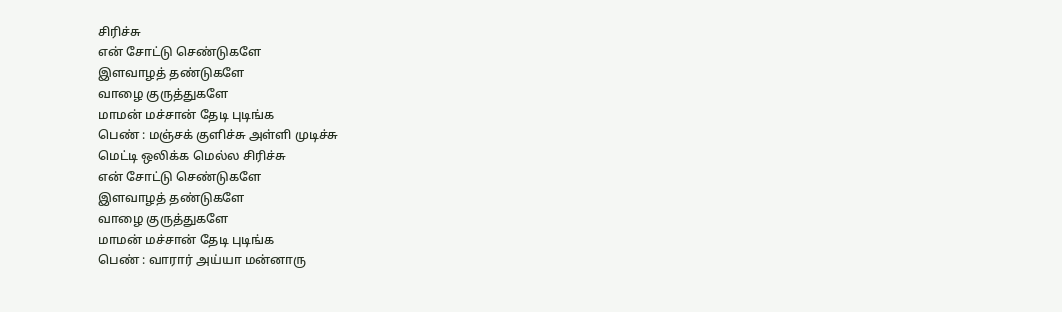சிரிச்சு
என் சோட்டு செண்டுகளே
இளவாழத் தண்டுகளே
வாழை குருத்துகளே
மாமன் மச்சான் தேடி புடிங்க
பெண் : மஞ்சக் குளிச்சு அள்ளி முடிச்சு
மெட்டி ஒலிக்க மெல்ல சிரிச்சு
என் சோட்டு செண்டுகளே
இளவாழத் தண்டுகளே
வாழை குருத்துகளே
மாமன் மச்சான் தேடி புடிங்க
பெண் : வாரார் அய்யா மன்னாரு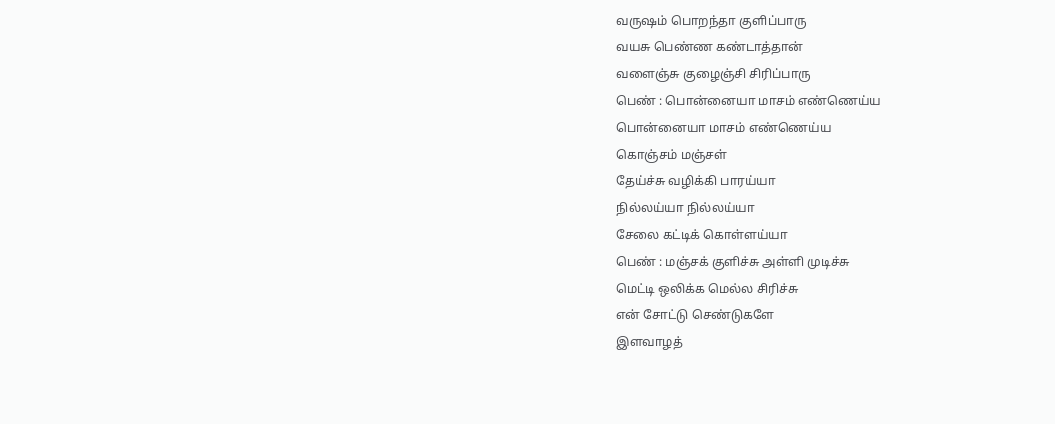வருஷம் பொறந்தா குளிப்பாரு
வயசு பெண்ண கண்டாத்தான்
வளைஞ்சு குழைஞ்சி சிரிப்பாரு
பெண் : பொன்னையா மாசம் எண்ணெய்ய
பொன்னையா மாசம் எண்ணெய்ய
கொஞ்சம் மஞ்சள்
தேய்ச்சு வழிக்கி பாரய்யா
நில்லய்யா நில்லய்யா
சேலை கட்டிக் கொள்ளய்யா
பெண் : மஞ்சக் குளிச்சு அள்ளி முடிச்சு
மெட்டி ஒலிக்க மெல்ல சிரிச்சு
என் சோட்டு செண்டுகளே
இளவாழத்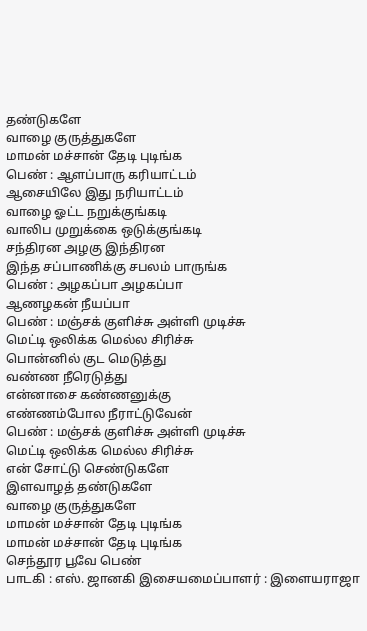தண்டுகளே
வாழை குருத்துகளே
மாமன் மச்சான் தேடி புடிங்க
பெண் : ஆளப்பாரு கரியாட்டம்
ஆசையிலே இது நரியாட்டம்
வாழை ஓட்ட நறுக்குங்கடி
வாலிப முறுக்கை ஒடுக்குங்கடி
சந்திரன அழகு இந்திரன
இந்த சப்பாணிக்கு சபலம் பாருங்க
பெண் : அழகப்பா அழகப்பா
ஆணழகன் நீயப்பா
பெண் : மஞ்சக் குளிச்சு அள்ளி முடிச்சு
மெட்டி ஒலிக்க மெல்ல சிரிச்சு
பொன்னில் குட மெடுத்து
வண்ண நீரெடுத்து
என்னாசை கண்ணனுக்கு
எண்ணம்போல நீராட்டுவேன்
பெண் : மஞ்சக் குளிச்சு அள்ளி முடிச்சு
மெட்டி ஒலிக்க மெல்ல சிரிச்சு
என் சோட்டு செண்டுகளே
இளவாழத் தண்டுகளே
வாழை குருத்துகளே
மாமன் மச்சான் தேடி புடிங்க
மாமன் மச்சான் தேடி புடிங்க
செந்தூர பூவே பெண்
பாடகி : எஸ். ஜானகி இசையமைப்பாளர் : இளையராஜா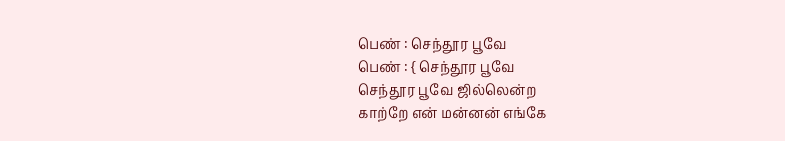பெண் : செந்தூர பூவே
பெண் : { செந்தூர பூவே
செந்தூர பூவே ஜில்லென்ற
காற்றே என் மன்னன் எங்கே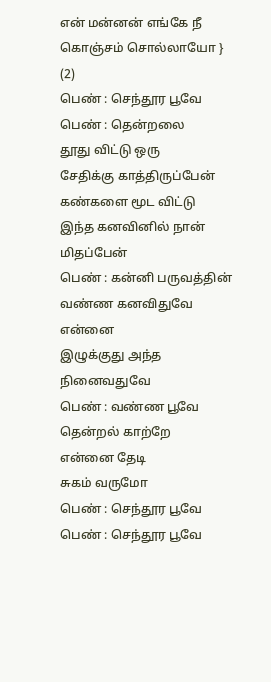என் மன்னன் எங்கே நீ
கொஞ்சம் சொல்லாயோ } (2)
பெண் : செந்தூர பூவே
பெண் : தென்றலை
தூது விட்டு ஒரு
சேதிக்கு காத்திருப்பேன்
கண்களை மூட விட்டு
இந்த கனவினில் நான்
மிதப்பேன்
பெண் : கன்னி பருவத்தின்
வண்ண கனவிதுவே என்னை
இழுக்குது அந்த நினைவதுவே
பெண் : வண்ண பூவே
தென்றல் காற்றே
என்னை தேடி
சுகம் வருமோ
பெண் : செந்தூர பூவே
பெண் : செந்தூர பூவே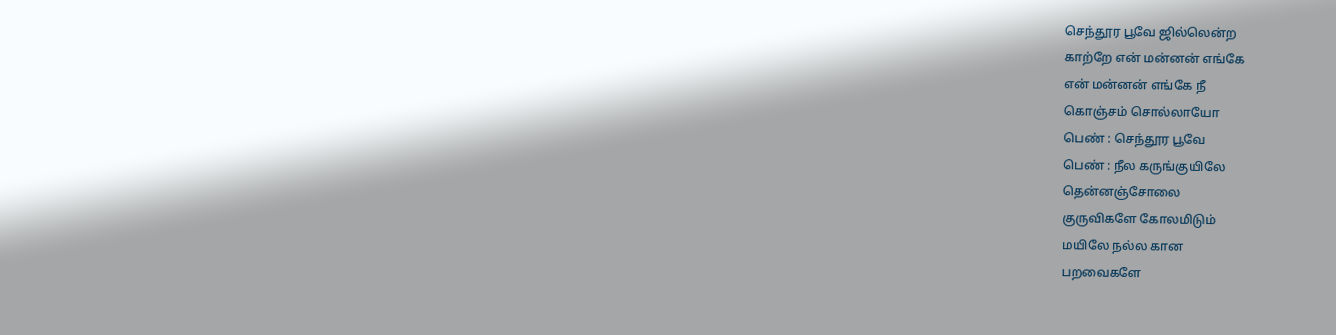செந்தூர பூவே ஜில்லென்ற
காற்றே என் மன்னன் எங்கே
என் மன்னன் எங்கே நீ
கொஞ்சம் சொல்லாயோ
பெண் : செந்தூர பூவே
பெண் : நீல கருங்குயிலே
தென்னஞ்சோலை
குருவிகளே கோலமிடும்
மயிலே நல்ல கான
பறவைகளே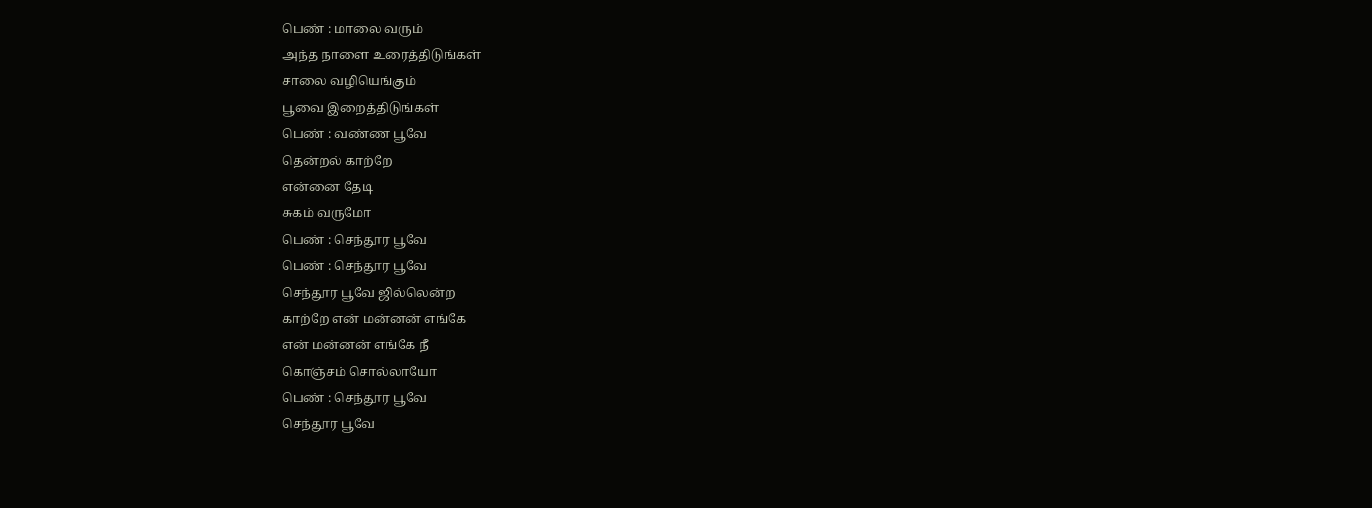பெண் : மாலை வரும்
அந்த நாளை உரைத்திடுங்கள்
சாலை வழியெங்கும்
பூவை இறைத்திடுங்கள்
பெண் : வண்ண பூவே
தென்றல் காற்றே
என்னை தேடி
சுகம் வருமோ
பெண் : செந்தூர பூவே
பெண் : செந்தூர பூவே
செந்தூர பூவே ஜில்லென்ற
காற்றே என் மன்னன் எங்கே
என் மன்னன் எங்கே நீ
கொஞ்சம் சொல்லாயோ
பெண் : செந்தூர பூவே
செந்தூர பூவே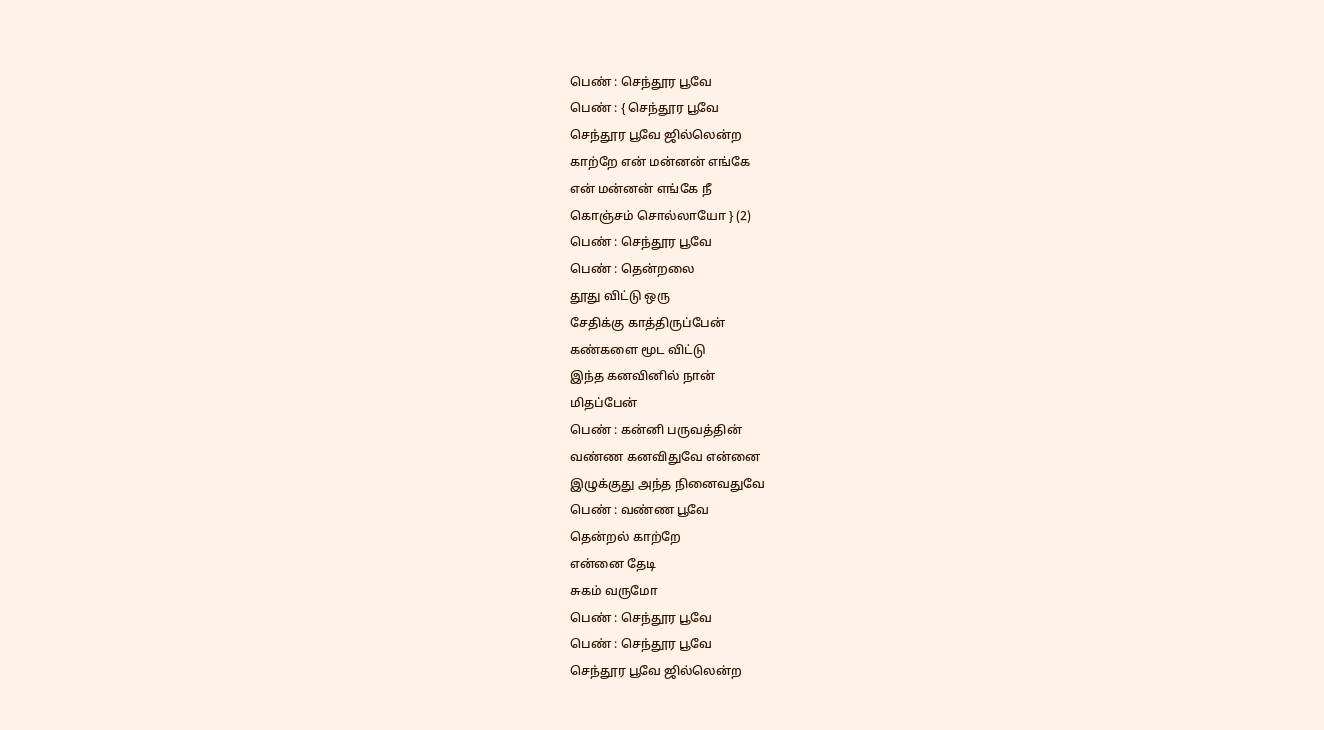பெண் : செந்தூர பூவே
பெண் : { செந்தூர பூவே
செந்தூர பூவே ஜில்லென்ற
காற்றே என் மன்னன் எங்கே
என் மன்னன் எங்கே நீ
கொஞ்சம் சொல்லாயோ } (2)
பெண் : செந்தூர பூவே
பெண் : தென்றலை
தூது விட்டு ஒரு
சேதிக்கு காத்திருப்பேன்
கண்களை மூட விட்டு
இந்த கனவினில் நான்
மிதப்பேன்
பெண் : கன்னி பருவத்தின்
வண்ண கனவிதுவே என்னை
இழுக்குது அந்த நினைவதுவே
பெண் : வண்ண பூவே
தென்றல் காற்றே
என்னை தேடி
சுகம் வருமோ
பெண் : செந்தூர பூவே
பெண் : செந்தூர பூவே
செந்தூர பூவே ஜில்லென்ற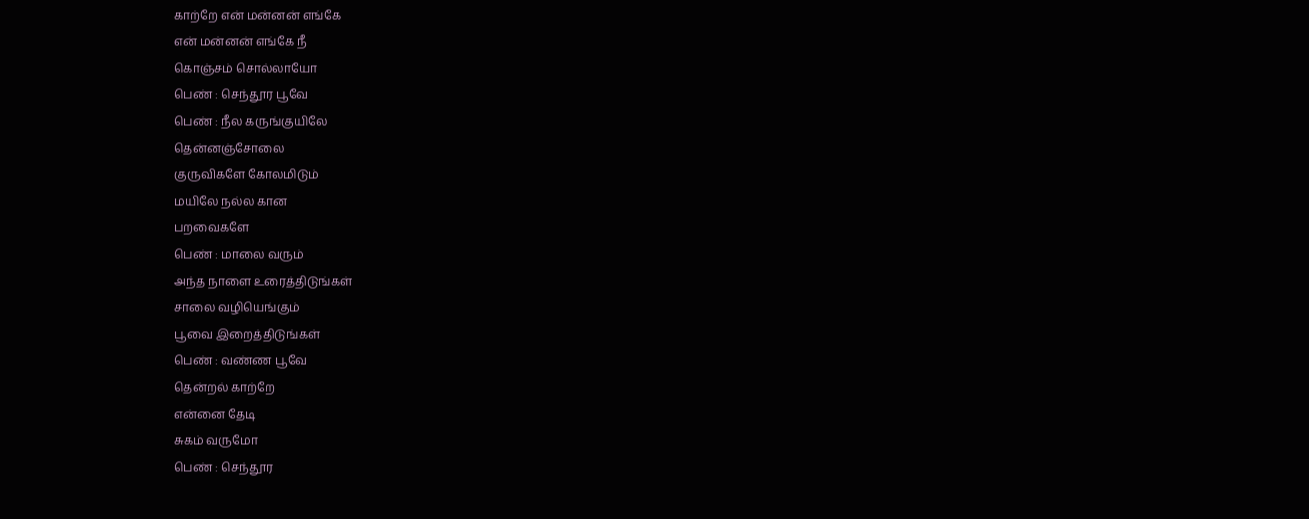காற்றே என் மன்னன் எங்கே
என் மன்னன் எங்கே நீ
கொஞ்சம் சொல்லாயோ
பெண் : செந்தூர பூவே
பெண் : நீல கருங்குயிலே
தென்னஞ்சோலை
குருவிகளே கோலமிடும்
மயிலே நல்ல கான
பறவைகளே
பெண் : மாலை வரும்
அந்த நாளை உரைத்திடுங்கள்
சாலை வழியெங்கும்
பூவை இறைத்திடுங்கள்
பெண் : வண்ண பூவே
தென்றல் காற்றே
என்னை தேடி
சுகம் வருமோ
பெண் : செந்தூர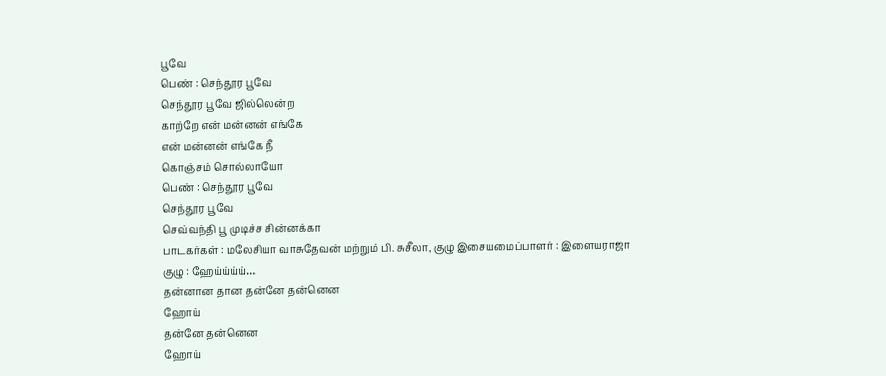பூவே
பெண் : செந்தூர பூவே
செந்தூர பூவே ஜில்லென்ற
காற்றே என் மன்னன் எங்கே
என் மன்னன் எங்கே நீ
கொஞ்சம் சொல்லாயோ
பெண் : செந்தூர பூவே
செந்தூர பூவே
செவ்வந்தி பூ முடிச்ச சின்னக்கா
பாடகர்கள் : மலேசியா வாசுதேவன் மற்றும் பி. சுசீலா, குழு இசையமைப்பாளர் : இளையராஜா
குழு : ஹேய்ய்ய்ய்…
தன்னான தான தன்னே தன்னென
ஹோய்
தன்னே தன்னென
ஹோய்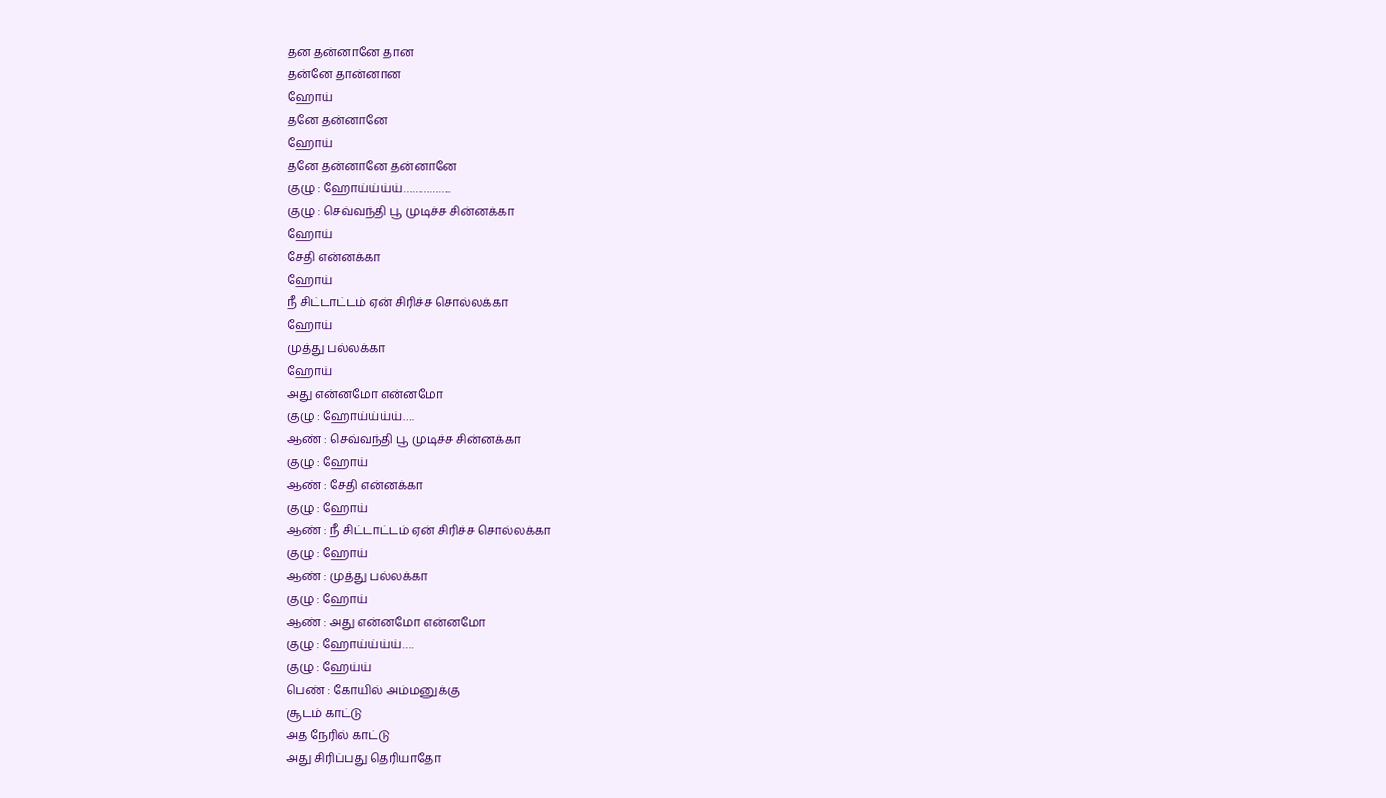தன தன்னானே தான
தன்னே தான்னான
ஹோய்
தனே தன்னானே
ஹோய்
தனே தன்னானே தன்னானே
குழு : ஹோய்ய்ய்ய்……………..
குழு : செவ்வந்தி பூ முடிச்ச சின்னக்கா
ஹோய்
சேதி என்னக்கா
ஹோய்
நீ சிட்டாட்டம் ஏன் சிரிச்ச சொல்லக்கா
ஹோய்
முத்து பல்லக்கா
ஹோய்
அது என்னமோ என்னமோ
குழு : ஹோய்ய்ய்ய்….
ஆண் : செவ்வந்தி பூ முடிச்ச சின்னக்கா
குழு : ஹோய்
ஆண் : சேதி என்னக்கா
குழு : ஹோய்
ஆண் : நீ சிட்டாட்டம் ஏன் சிரிச்ச சொல்லக்கா
குழு : ஹோய்
ஆண் : முத்து பல்லக்கா
குழு : ஹோய்
ஆண் : அது என்னமோ என்னமோ
குழு : ஹோய்ய்ய்ய்….
குழு : ஹேய்ய்
பெண் : கோயில் அம்மனுக்கு
சூடம் காட்டு
அத நேரில் காட்டு
அது சிரிப்பது தெரியாதோ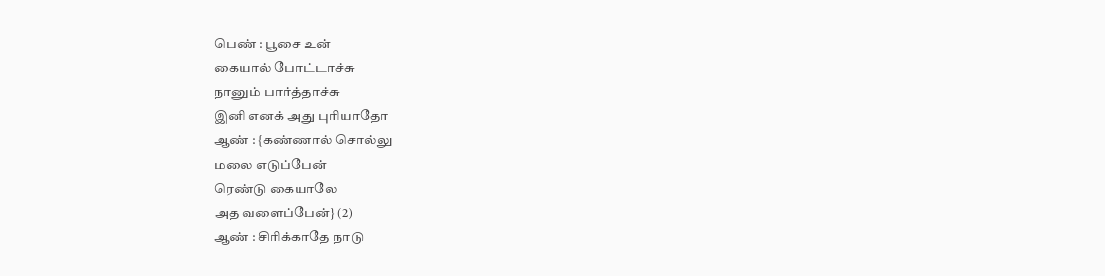பெண் : பூசை உன்
கையால் போட்டாச்சு
நானும் பார்த்தாச்சு
இனி எனக் அது புரியாதோ
ஆண் : {கண்ணால் சொல்லு
மலை எடுப்பேன்
ரெண்டு கையாலே
அத வளைப்பேன்} (2)
ஆண் : சிரிக்காதே நாடு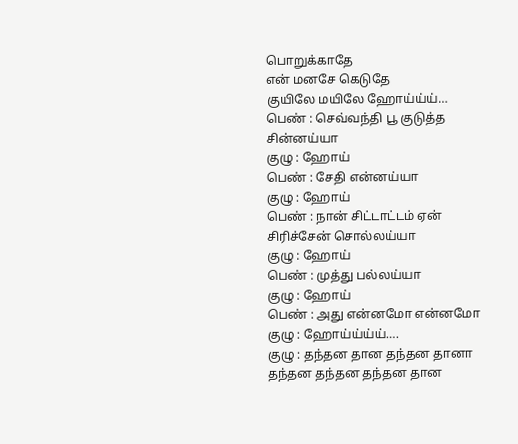பொறுக்காதே
என் மனசே கெடுதே
குயிலே மயிலே ஹோய்ய்ய்…
பெண் : செவ்வந்தி பூ குடுத்த சின்னய்யா
குழு : ஹோய்
பெண் : சேதி என்னய்யா
குழு : ஹோய்
பெண் : நான் சிட்டாட்டம் ஏன் சிரிச்சேன் சொல்லய்யா
குழு : ஹோய்
பெண் : முத்து பல்லய்யா
குழு : ஹோய்
பெண் : அது என்னமோ என்னமோ
குழு : ஹோய்ய்ய்ய்….
குழு : தந்தன தான தந்தன தானா
தந்தன தந்தன தந்தன தான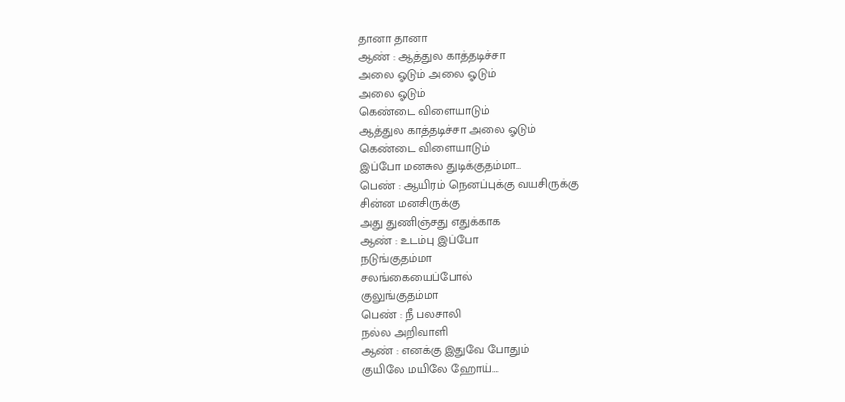தானா தானா
ஆண் : ஆத்துல காத்தடிச்சா
அலை ஓடும் அலை ஓடும்
அலை ஓடும்
கெண்டை விளையாடும்
ஆத்துல காத்தடிச்சா அலை ஓடும்
கெண்டை விளையாடும்
இப்போ மனசுல துடிக்குதம்மா…
பெண் : ஆயிரம் நெனப்புக்கு வயசிருக்கு
சின்ன மனசிருக்கு
அது துணிஞ்சது எதுக்காக
ஆண் : உடம்பு இப்போ
நடுங்குதம்மா
சலங்கையைப்போல்
குலுங்குதம்மா
பெண் : நீ பலசாலி
நல்ல அறிவாளி
ஆண் : எனக்கு இதுவே போதும்
குயிலே மயிலே ஹோய்….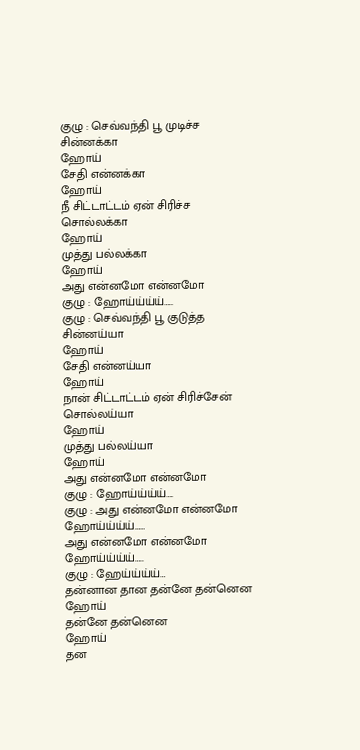குழு : செவ்வந்தி பூ முடிச்ச சின்னக்கா
ஹோய்
சேதி என்னக்கா
ஹோய்
நீ சிட்டாட்டம் ஏன் சிரிச்ச சொல்லக்கா
ஹோய்
முத்து பல்லக்கா
ஹோய்
அது என்னமோ என்னமோ
குழு : ஹோய்ய்ய்ய்…..
குழு : செவ்வந்தி பூ குடுத்த சின்னய்யா
ஹோய்
சேதி என்னய்யா
ஹோய்
நான் சிட்டாட்டம் ஏன் சிரிச்சேன் சொல்லய்யா
ஹோய்
முத்து பல்லய்யா
ஹோய்
அது என்னமோ என்னமோ
குழு : ஹோய்ய்ய்ய்….
குழு : அது என்னமோ என்னமோ
ஹோய்ய்ய்ய்……
அது என்னமோ என்னமோ
ஹோய்ய்ய்ய்…..
குழு : ஹேய்ய்ய்ய்…
தன்னான தான தன்னே தன்னென
ஹோய்
தன்னே தன்னென
ஹோய்
தன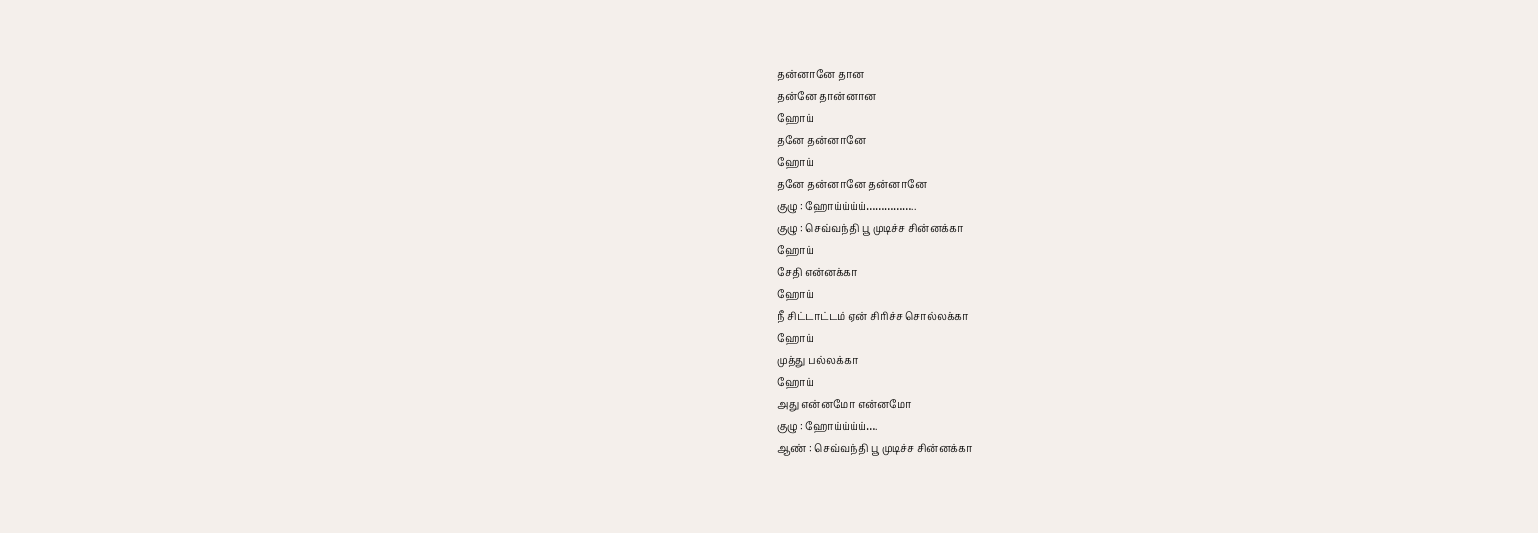தன்னானே தான
தன்னே தான்னான
ஹோய்
தனே தன்னானே
ஹோய்
தனே தன்னானே தன்னானே
குழு : ஹோய்ய்ய்ய்……………..
குழு : செவ்வந்தி பூ முடிச்ச சின்னக்கா
ஹோய்
சேதி என்னக்கா
ஹோய்
நீ சிட்டாட்டம் ஏன் சிரிச்ச சொல்லக்கா
ஹோய்
முத்து பல்லக்கா
ஹோய்
அது என்னமோ என்னமோ
குழு : ஹோய்ய்ய்ய்….
ஆண் : செவ்வந்தி பூ முடிச்ச சின்னக்கா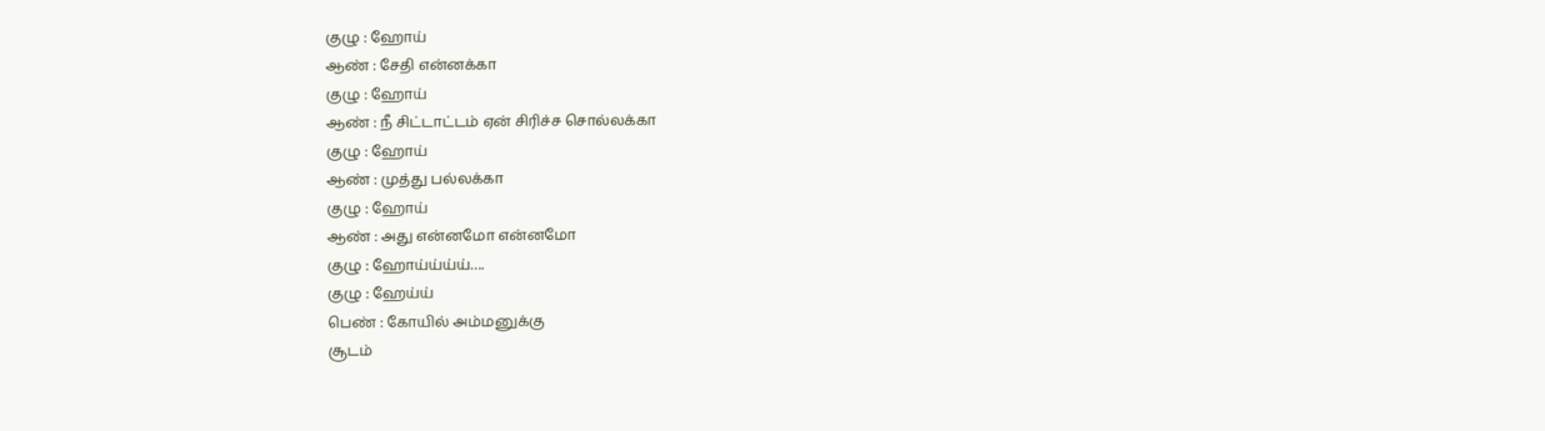குழு : ஹோய்
ஆண் : சேதி என்னக்கா
குழு : ஹோய்
ஆண் : நீ சிட்டாட்டம் ஏன் சிரிச்ச சொல்லக்கா
குழு : ஹோய்
ஆண் : முத்து பல்லக்கா
குழு : ஹோய்
ஆண் : அது என்னமோ என்னமோ
குழு : ஹோய்ய்ய்ய்….
குழு : ஹேய்ய்
பெண் : கோயில் அம்மனுக்கு
சூடம்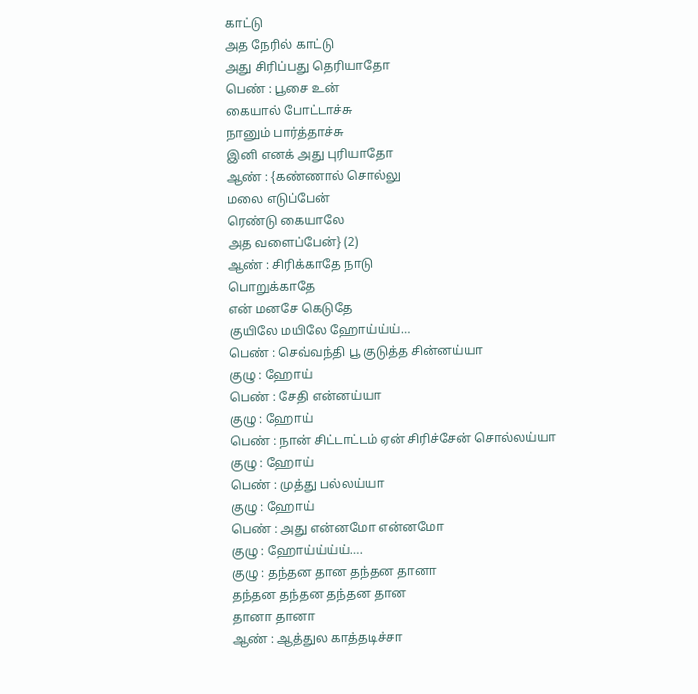காட்டு
அத நேரில் காட்டு
அது சிரிப்பது தெரியாதோ
பெண் : பூசை உன்
கையால் போட்டாச்சு
நானும் பார்த்தாச்சு
இனி எனக் அது புரியாதோ
ஆண் : {கண்ணால் சொல்லு
மலை எடுப்பேன்
ரெண்டு கையாலே
அத வளைப்பேன்} (2)
ஆண் : சிரிக்காதே நாடு
பொறுக்காதே
என் மனசே கெடுதே
குயிலே மயிலே ஹோய்ய்ய்…
பெண் : செவ்வந்தி பூ குடுத்த சின்னய்யா
குழு : ஹோய்
பெண் : சேதி என்னய்யா
குழு : ஹோய்
பெண் : நான் சிட்டாட்டம் ஏன் சிரிச்சேன் சொல்லய்யா
குழு : ஹோய்
பெண் : முத்து பல்லய்யா
குழு : ஹோய்
பெண் : அது என்னமோ என்னமோ
குழு : ஹோய்ய்ய்ய்….
குழு : தந்தன தான தந்தன தானா
தந்தன தந்தன தந்தன தான
தானா தானா
ஆண் : ஆத்துல காத்தடிச்சா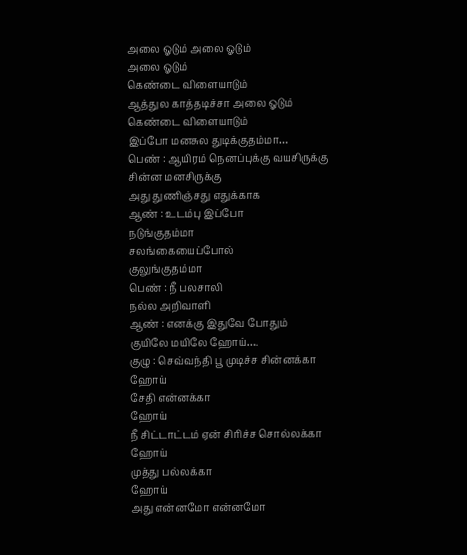அலை ஓடும் அலை ஓடும்
அலை ஓடும்
கெண்டை விளையாடும்
ஆத்துல காத்தடிச்சா அலை ஓடும்
கெண்டை விளையாடும்
இப்போ மனசுல துடிக்குதம்மா…
பெண் : ஆயிரம் நெனப்புக்கு வயசிருக்கு
சின்ன மனசிருக்கு
அது துணிஞ்சது எதுக்காக
ஆண் : உடம்பு இப்போ
நடுங்குதம்மா
சலங்கையைப்போல்
குலுங்குதம்மா
பெண் : நீ பலசாலி
நல்ல அறிவாளி
ஆண் : எனக்கு இதுவே போதும்
குயிலே மயிலே ஹோய்….
குழு : செவ்வந்தி பூ முடிச்ச சின்னக்கா
ஹோய்
சேதி என்னக்கா
ஹோய்
நீ சிட்டாட்டம் ஏன் சிரிச்ச சொல்லக்கா
ஹோய்
முத்து பல்லக்கா
ஹோய்
அது என்னமோ என்னமோ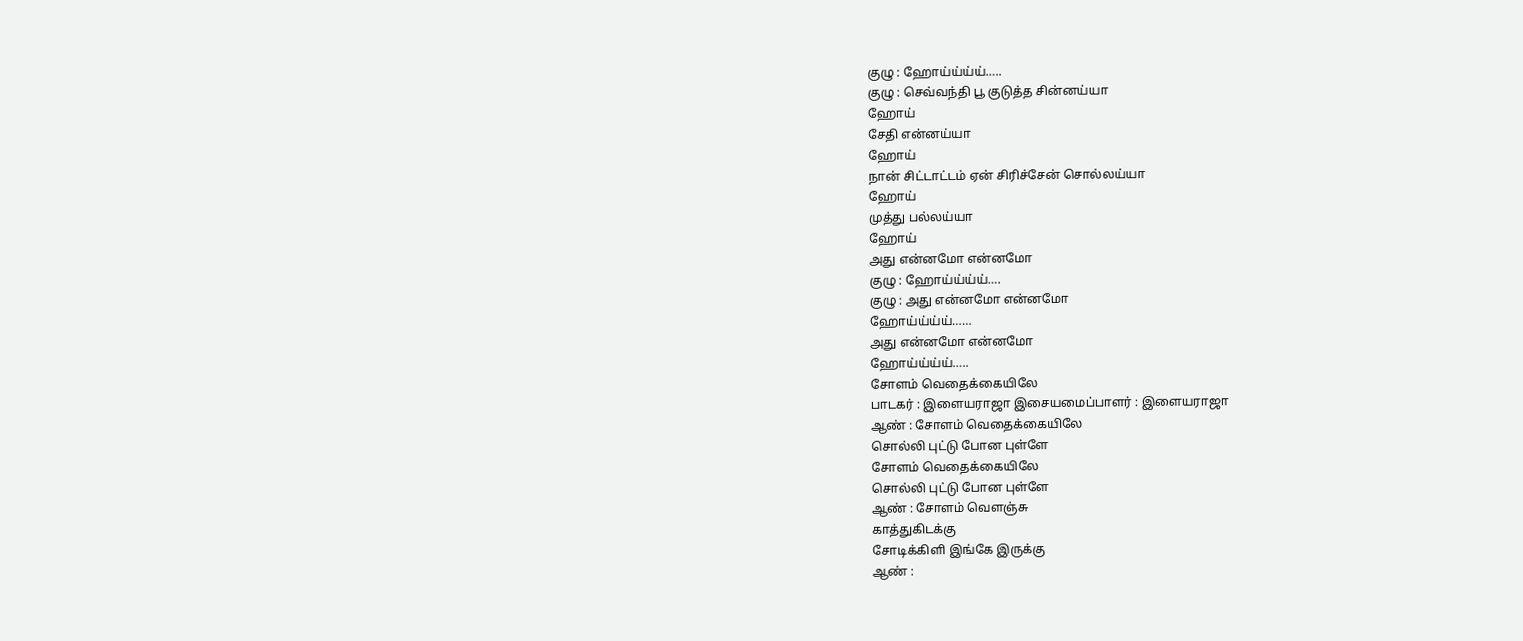குழு : ஹோய்ய்ய்ய்…..
குழு : செவ்வந்தி பூ குடுத்த சின்னய்யா
ஹோய்
சேதி என்னய்யா
ஹோய்
நான் சிட்டாட்டம் ஏன் சிரிச்சேன் சொல்லய்யா
ஹோய்
முத்து பல்லய்யா
ஹோய்
அது என்னமோ என்னமோ
குழு : ஹோய்ய்ய்ய்….
குழு : அது என்னமோ என்னமோ
ஹோய்ய்ய்ய்……
அது என்னமோ என்னமோ
ஹோய்ய்ய்ய்…..
சோளம் வெதைக்கையிலே
பாடகர் : இளையராஜா இசையமைப்பாளர் : இளையராஜா
ஆண் : சோளம் வெதைக்கையிலே
சொல்லி புட்டு போன புள்ளே
சோளம் வெதைக்கையிலே
சொல்லி புட்டு போன புள்ளே
ஆண் : சோளம் வெளஞ்சு
காத்துகிடக்கு
சோடிக்கிளி இங்கே இருக்கு
ஆண் :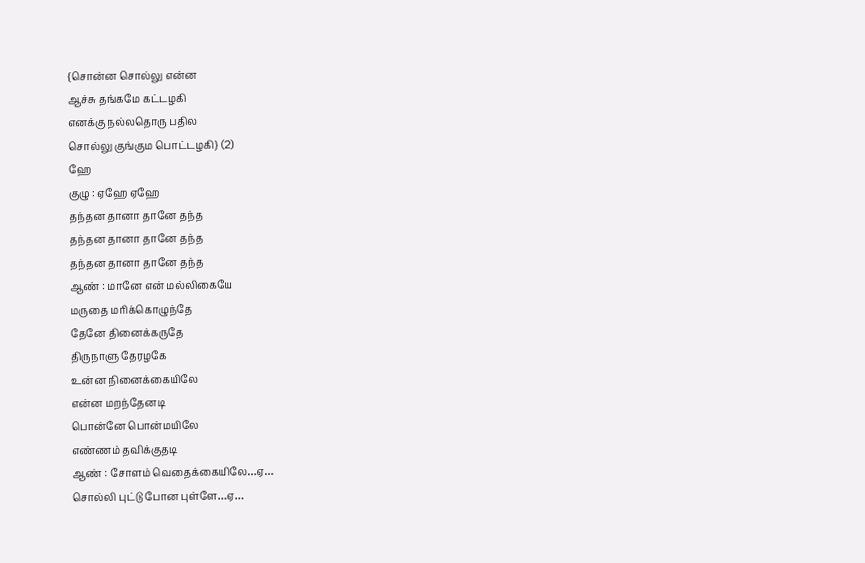{சொன்ன சொல்லு என்ன
ஆச்சு தங்கமே கட்டழகி
எனக்கு நல்லதொரு பதில
சொல்லு குங்கும பொட்டழகி} (2)
ஹே
குழு : ஏஹே ஏஹே
தந்தன தானா தானே தந்த
தந்தன தானா தானே தந்த
தந்தன தானா தானே தந்த
ஆண் : மானே என் மல்லிகையே
மருதை மரிக்கொழுந்தே
தேனே தினைக்கருதே
திருநாளு தேரழகே
உன்ன நினைக்கையிலே
என்ன மறந்தேனடி
பொன்னே பொன்மயிலே
எண்ணம் தவிக்குதடி
ஆண் : சோளம் வெதைக்கையிலே…ஏ…
சொல்லி புட்டு போன புள்ளே…ஏ…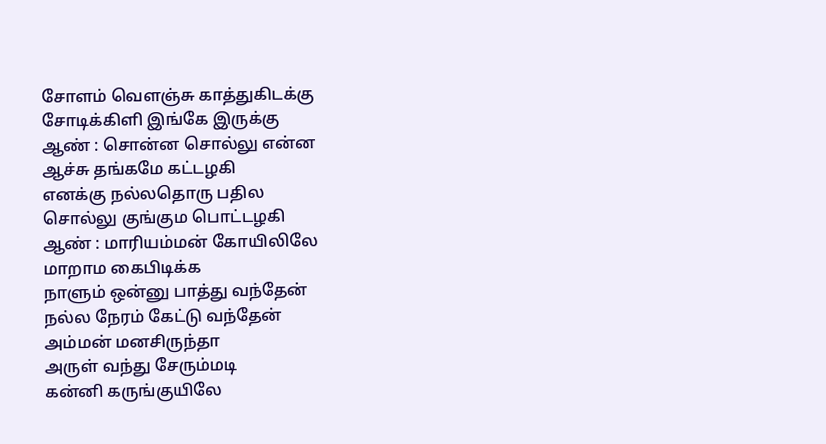சோளம் வெளஞ்சு காத்துகிடக்கு
சோடிக்கிளி இங்கே இருக்கு
ஆண் : சொன்ன சொல்லு என்ன
ஆச்சு தங்கமே கட்டழகி
எனக்கு நல்லதொரு பதில
சொல்லு குங்கும பொட்டழகி
ஆண் : மாரியம்மன் கோயிலிலே
மாறாம கைபிடிக்க
நாளும் ஒன்னு பாத்து வந்தேன்
நல்ல நேரம் கேட்டு வந்தேன்
அம்மன் மனசிருந்தா
அருள் வந்து சேரும்மடி
கன்னி கருங்குயிலே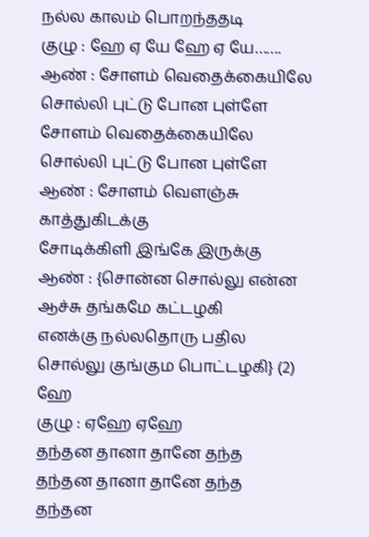நல்ல காலம் பொறந்ததடி
குழு : ஹே ஏ யே ஹே ஏ யே…….
ஆண் : சோளம் வெதைக்கையிலே
சொல்லி புட்டு போன புள்ளே
சோளம் வெதைக்கையிலே
சொல்லி புட்டு போன புள்ளே
ஆண் : சோளம் வெளஞ்சு
காத்துகிடக்கு
சோடிக்கிளி இங்கே இருக்கு
ஆண் : {சொன்ன சொல்லு என்ன
ஆச்சு தங்கமே கட்டழகி
எனக்கு நல்லதொரு பதில
சொல்லு குங்கும பொட்டழகி} (2)
ஹே
குழு : ஏஹே ஏஹே
தந்தன தானா தானே தந்த
தந்தன தானா தானே தந்த
தந்தன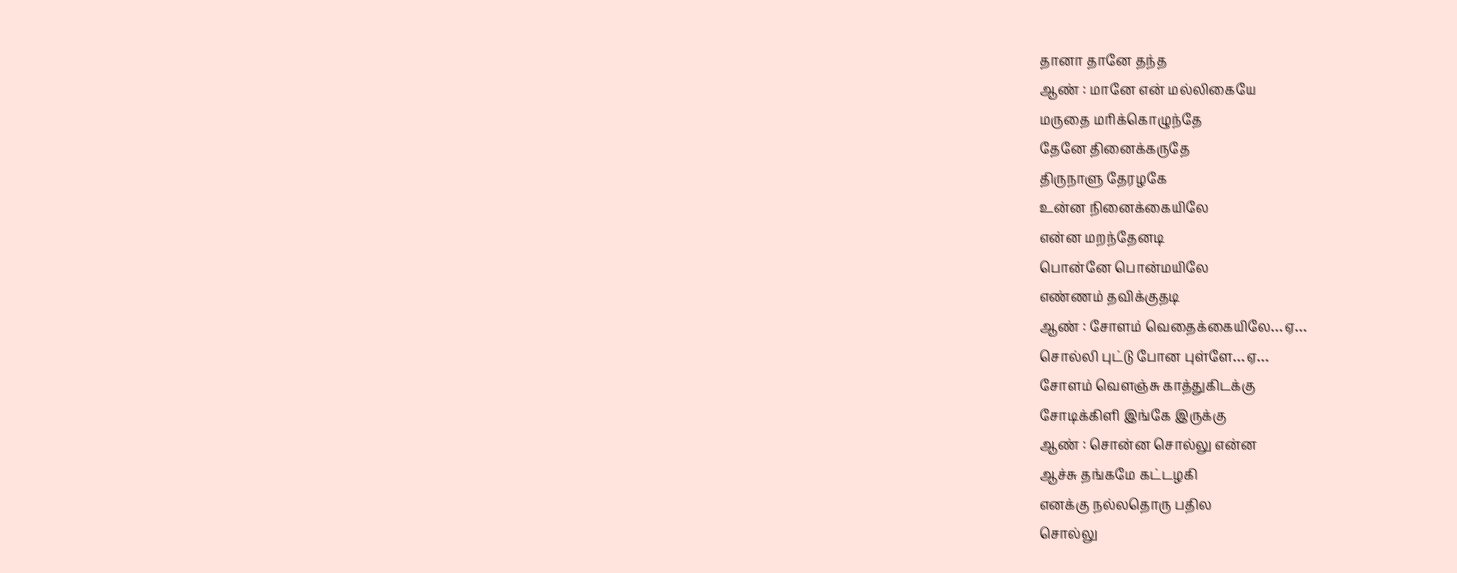தானா தானே தந்த
ஆண் : மானே என் மல்லிகையே
மருதை மரிக்கொழுந்தே
தேனே தினைக்கருதே
திருநாளு தேரழகே
உன்ன நினைக்கையிலே
என்ன மறந்தேனடி
பொன்னே பொன்மயிலே
எண்ணம் தவிக்குதடி
ஆண் : சோளம் வெதைக்கையிலே…ஏ…
சொல்லி புட்டு போன புள்ளே…ஏ…
சோளம் வெளஞ்சு காத்துகிடக்கு
சோடிக்கிளி இங்கே இருக்கு
ஆண் : சொன்ன சொல்லு என்ன
ஆச்சு தங்கமே கட்டழகி
எனக்கு நல்லதொரு பதில
சொல்லு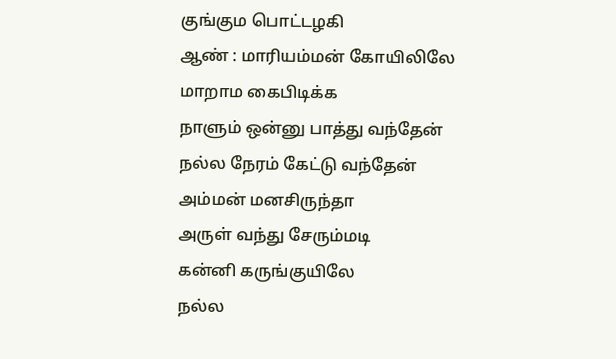குங்கும பொட்டழகி
ஆண் : மாரியம்மன் கோயிலிலே
மாறாம கைபிடிக்க
நாளும் ஒன்னு பாத்து வந்தேன்
நல்ல நேரம் கேட்டு வந்தேன்
அம்மன் மனசிருந்தா
அருள் வந்து சேரும்மடி
கன்னி கருங்குயிலே
நல்ல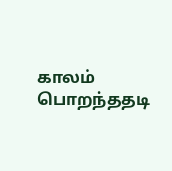காலம் பொறந்ததடி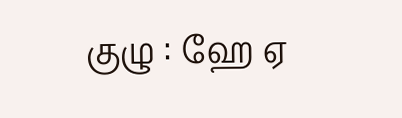குழு : ஹே ஏ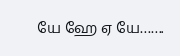யே ஹே ஏ யே…….